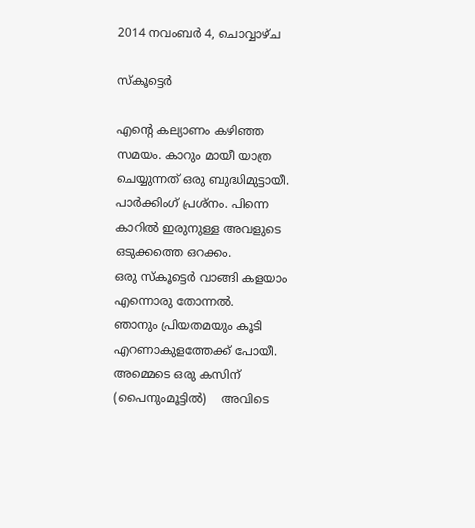2014 നവംബർ 4, ചൊവ്വാഴ്ച

സ്കൂട്ടെർ

എന്റെ കല്യാണം കഴിഞ്ഞ സമയം. കാറും മായീ യാത്ര ചെയ്യുന്നത് ഒരു ബുദ്ധിമുട്ടായീ.
പാർക്കിംഗ് പ്രശ്നം. പിന്നെ കാറിൽ ഇരുനുള്ള അവളുടെ ഒടുക്കത്തെ ഒറക്കം.
ഒരു സ്കൂട്ടെർ വാങ്ങി കളയാം എന്നൊരു തോന്നൽ.
ഞാനും പ്രിയതമയും കൂടി എറണാകുളത്തേക്ക് പോയീ.
അമ്മെടെ ഒരു കസിന് (പൈനുംമൂട്ടിൽ)    അവിടെ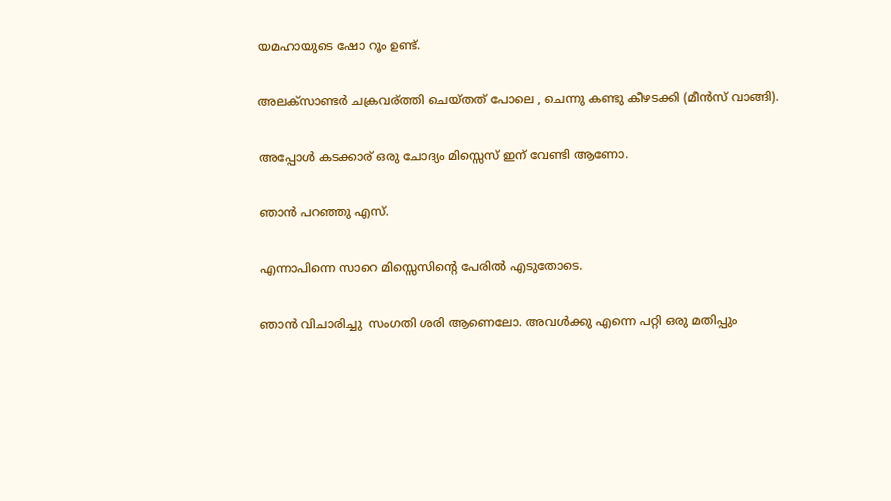യമഹായുടെ ഷോ റൂം ഉണ്ട്.

അലക്സാണ്ടർ ചക്രവര്ത്തി ചെയ്തത് പോലെ , ചെന്നു കണ്ടു കീഴടക്കി (മീൻസ്‌ വാങ്ങി).

അപ്പോൾ കടക്കാര് ഒരു ചോദ്യം മിസ്സെസ് ഇന് വേണ്ടി ആണോ.

ഞാൻ പറഞ്ഞു എസ്.

എന്നാപിന്നെ സാറെ മിസ്സെസിന്റെ പേരിൽ എടുതോടെ.

ഞാൻ വിചാരിച്ചു  സംഗതി ശരി ആണെലോ. അവൾക്കു എന്നെ പറ്റി ഒരു മതിപ്പും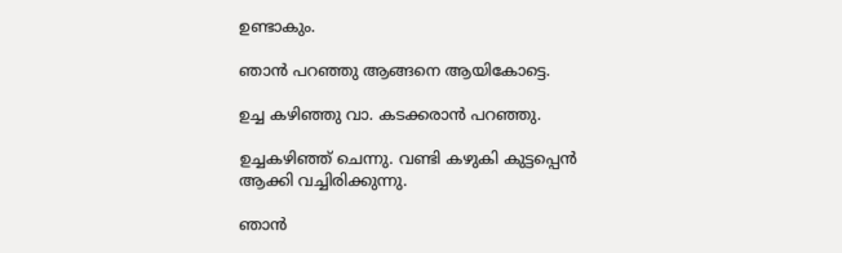ഉണ്ടാകും.

ഞാൻ പറഞ്ഞു ആങ്ങനെ ആയികോട്ടെ.

ഉച്ച കഴിഞ്ഞു വാ. കടക്കരാൻ പറഞ്ഞു.

ഉച്ചകഴിഞ്ഞ് ചെന്നു. വണ്ടി കഴുകി കുട്ടപ്പെൻ ആക്കി വച്ചിരിക്കുന്നു.

ഞാൻ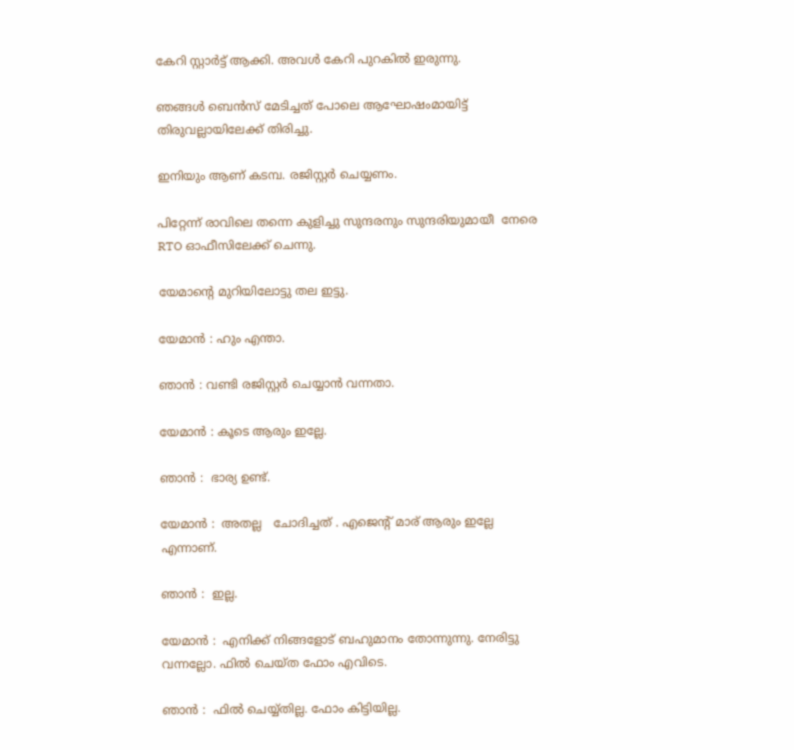കേറി സ്റ്റാർട്ട്‌ ആക്കി. അവൾ കേറി പുറകിൽ ഇരുന്നു.

ഞങ്ങൾ ബെൻസ്‌ മേടിച്ചത് പോലെ ആഘോഷംമായിട്ട്  തിരുവല്ലായിലേക്ക് തിരിച്ചു.

ഇനിയും ആണ് കടമ്പ. രജിസ്റ്റർ ചെയ്യണം.

പിറ്റേന്ന് രാവിലെ തന്നെ കുളിച്ചു സുന്ദരനും സുന്ദരിയുമായീ  നേരെ RTO ഓഫീസിലേക്ക് ചെന്നു.

യേമാന്റെ മുറിയിലോട്ടു തല ഇട്ടു.

യേമാൻ : ഹും എന്താ.

ഞാൻ : വണ്ടി രജിസ്റ്റർ ചെയ്യാൻ വന്നതാ.

യേമാൻ : കൂടെ ആരും ഇല്ലേ.

ഞാൻ :  ഭാര്യ ഉണ്ട്.

യേമാൻ :  അതല്ല   ചോദിച്ചത് . എജെന്റ് മാര് ആരും ഇല്ലേ എന്നാണ്.

ഞാൻ :  ഇല്ല.

യേമാൻ :  എനിക്ക് നിങ്ങളോട് ബഹുമാനം തോന്നുന്നു. നേരിട്ടു വന്നല്ലോ. ഫിൽ ചെയ്ത ഫോം എവിടെ.

ഞാൻ :  ഫിൽ ചെയ്യ്തില്ല. ഫോം കിട്ടിയില്ല.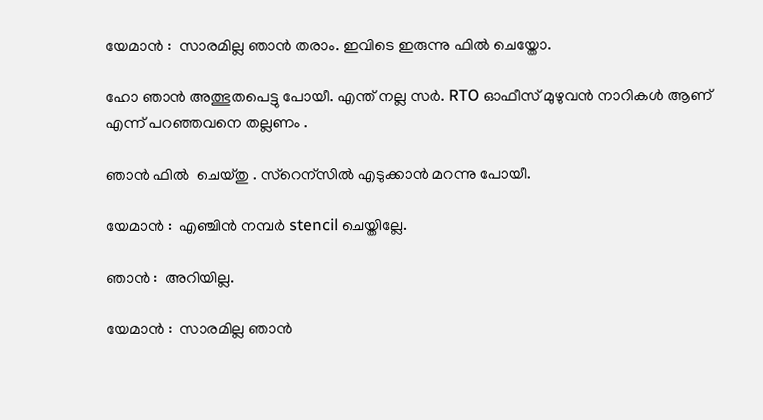യേമാൻ :  സാരമില്ല ഞാൻ തരാം. ഇവിടെ ഇരുന്നു ഫിൽ ചെയ്തോ.

ഹോ ഞാൻ അത്ഭുതപെട്ടു പോയീ. എന്ത് നല്ല സർ. RTO ഓഫീസ് മുഴുവൻ നാറികൾ ആണ് എന്ന് പറഞ്ഞവനെ തല്ലണം .

ഞാൻ ഫിൽ  ചെയ്തു . സ്റെന്സിൽ എടുക്കാൻ മറന്നു പോയീ.

യേമാൻ :  എഞ്ചിൻ നമ്പർ stencil ചെയ്തില്ലേ.

ഞാൻ :  അറിയില്ല.

യേമാൻ :  സാരമില്ല ഞാൻ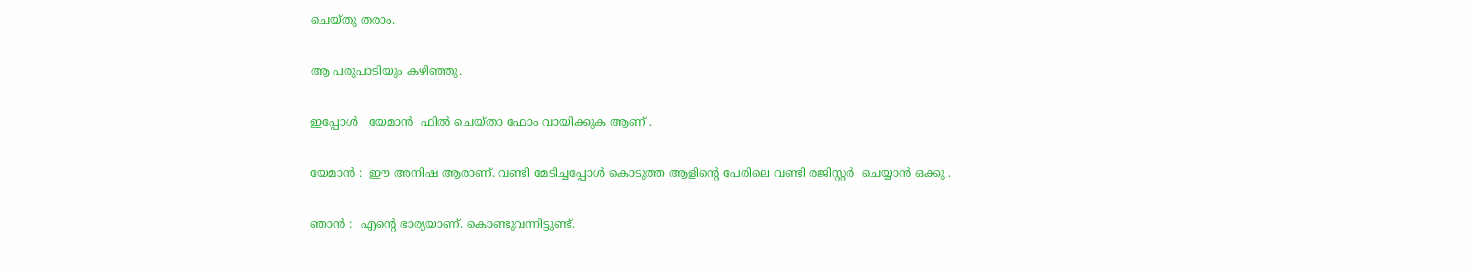ചെയ്തു തരാം.

ആ പരുപാടിയും കഴിഞ്ഞു.

ഇപ്പോൾ   യേമാൻ  ഫിൽ ചെയ്താ ഫോം വായിക്കുക ആണ് .

യേമാൻ :  ഈ അനിഷ ആരാണ്. വണ്ടി മേടിച്ചപ്പോൾ കൊടുത്ത ആളിന്റെ പേരിലെ വണ്ടി രജിസ്റ്റർ  ചെയ്യാൻ ഒക്കു .

ഞാൻ :  എന്റെ ഭാര്യയാണ്. കൊണ്ടുവന്നിട്ടുണ്ട്.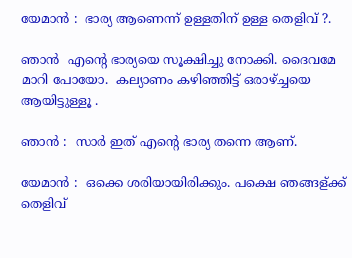യേമാൻ :  ഭാര്യ ആണെന്ന് ഉള്ളതിന് ഉള്ള തെളിവ് ?.

ഞാൻ  എന്റെ ഭാര്യയെ സൂക്ഷിച്ചു നോക്കി. ദൈവമേ മാറി പോയോ.  കല്യാണം കഴിഞ്ഞിട്ട് ഒരാഴ്ച്ചയെ ആയിട്ടുള്ളൂ .

ഞാൻ :  സാർ ഇത് എന്റെ ഭാര്യ തന്നെ ആണ്.

യേമാൻ :  ഒക്കെ ശരിയായിരിക്കും. പക്ഷെ ഞങ്ങള്ക്ക് തെളിവ്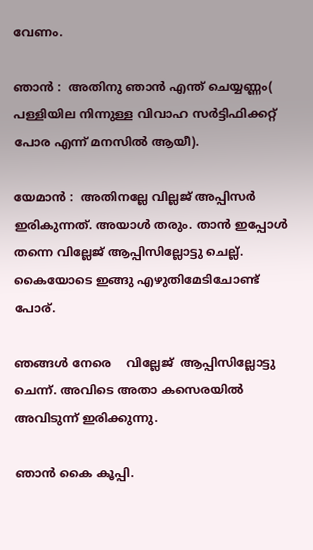വേണം.

ഞാൻ :  അതിനു ഞാൻ എന്ത് ചെയ്യണ്ണം( പള്ളിയില നിന്നുള്ള വിവാഹ സർട്ടിഫിക്കറ്റ് പോര എന്ന് മനസിൽ ആയീ).

യേമാൻ :  അതിനല്ലേ വില്ലജ് അപ്പിസർ ഇരികുന്നത്. അയാൾ തരും. താൻ ഇപ്പോൾ തന്നെ വില്ലേജ് ആപ്പിസില്ലോട്ടു ചെല്ല്. കൈയോടെ ഇങ്ങു എഴുതിമേടിചോണ്ട് പോര്.

ഞങ്ങൾ നേരെ    വില്ലേജ്  ആപ്പിസില്ലോട്ടു  ചെന്ന്. അവിടെ അതാ കസെരയിൽ അവിടുന്ന് ഇരിക്കുന്നു.

ഞാൻ കൈ കൂപ്പി.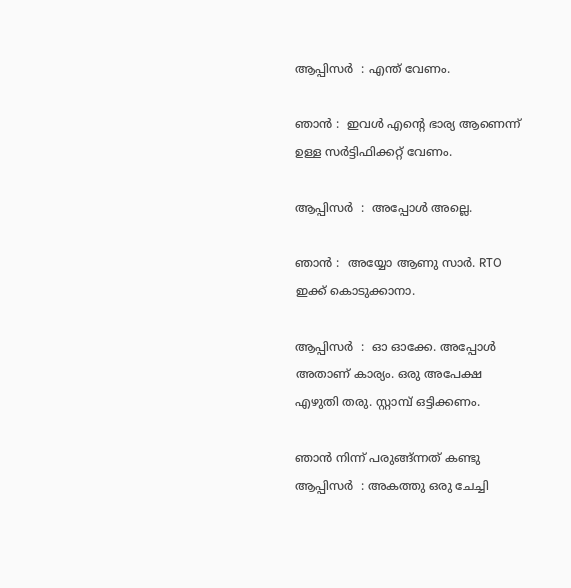ആപ്പിസർ  : എന്ത് വേണം.

ഞാൻ :  ഇവൾ എന്റെ ഭാര്യ ആണെന്ന് ഉള്ള സർട്ടിഫിക്കറ്റ് വേണം.

ആപ്പിസർ  :  അപ്പോൾ അല്ലെ.

ഞാൻ :  അയ്യോ ആണു സാർ. RTO ഇക്ക് കൊടുക്കാനാ.

ആപ്പിസർ  :  ഓ ഓക്കേ. അപ്പോൾ അതാണ് കാര്യം. ഒരു അപേക്ഷ എഴുതി തരു. സ്റ്റാമ്പ്‌ ഒട്ടിക്കണം.

ഞാൻ നിന്ന് പരുങ്ങ്ന്നത് കണ്ടു   ആപ്പിസർ  : അകത്തു ഒരു ചേച്ചി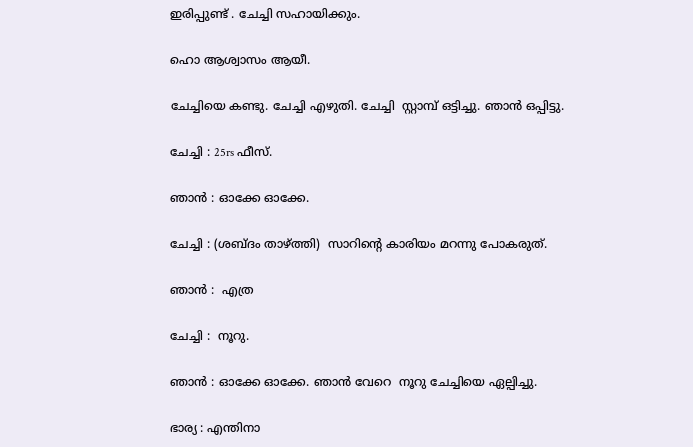ഇരിപ്പുണ്ട് . ചേച്ചി സഹായിക്കും.

ഹൊ ആശ്വാസം ആയീ.

ചേച്ചിയെ കണ്ടു. ചേച്ചി എഴുതി. ചേച്ചി  സ്റ്റാമ്പ്‌ ഒട്ടിച്ചു. ഞാൻ ഒപ്പിട്ടു.

ചേച്ചി : 25rs ഫീസ്‌.

ഞാൻ : ഓക്കേ ഓക്കേ.

ചേച്ചി : (ശബ്ദം താഴ്ത്തി)  സാറിന്റെ കാരിയം മറന്നു പോകരുത്.

ഞാൻ :  എത്ര

ചേച്ചി :  നൂറു.

ഞാൻ : ഓക്കേ ഓക്കേ. ഞാൻ വേറെ  നൂറു ചേച്ചിയെ ഏല്പിച്ചു.

ഭാര്യ : എന്തിനാ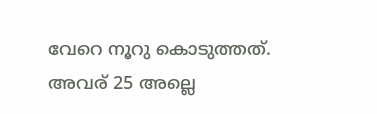വേറെ നൂറു കൊടുത്തത്. അവര് 25 അല്ലെ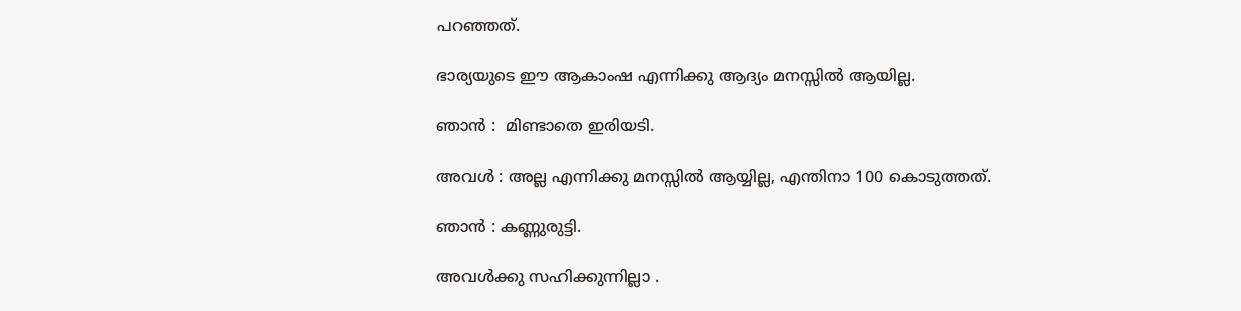പറഞ്ഞത്‌.

ഭാര്യയുടെ ഈ ആകാംഷ എന്നിക്കു ആദ്യം മനസ്സിൽ ആയില്ല.

ഞാൻ :  മിണ്ടാതെ ഇരിയടി.

അവൾ : അല്ല എന്നിക്കു മനസ്സിൽ ആയ്യില്ല, എന്തിനാ 100 കൊടുത്തത്.

ഞാൻ : കണ്ണുരുട്ടി.

അവൾക്കു സഹിക്കുന്നില്ലാ .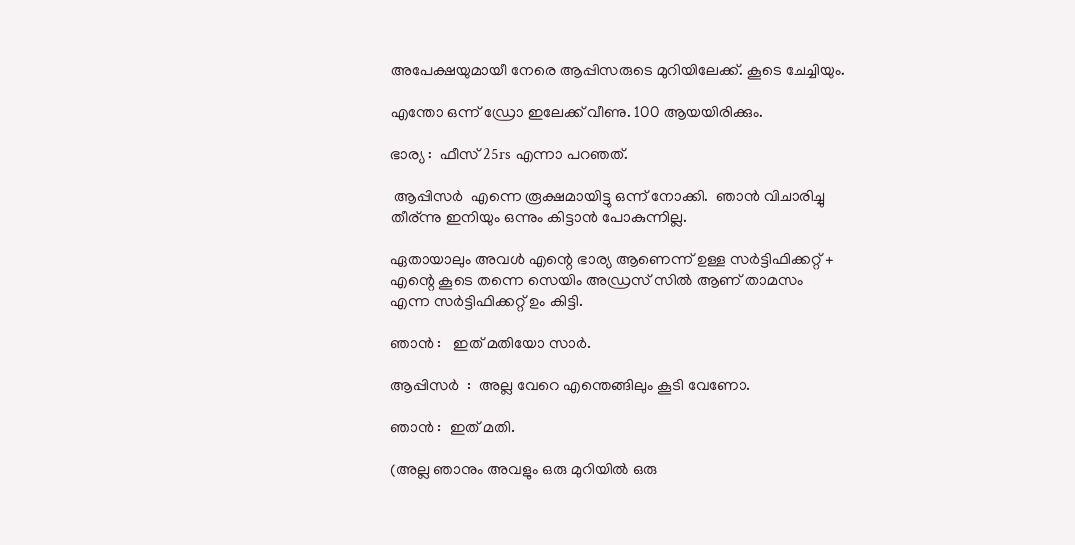അപേക്ഷയുമായീ നേരെ ആപ്പിസരുടെ മുറിയിലേക്ക്. കൂടെ ചേച്ചിയും.

എന്തോ ഒന്ന് ഡ്രോ ഇലേക്ക് വീണു. 100 ആയയിരിക്കും.

ഭാര്യ :  ഫീസ്‌ 25rs എന്നാ പറഞത്.

 ആപ്പിസർ  എന്നെ രൂക്ഷമായിട്ടു ഒന്ന് നോക്കി.  ഞാൻ വിചാരിച്ചു തീര്ന്നു ഇനിയും ഒന്നും കിട്ടാൻ പോകുന്നില്ല.

ഏതായാലും അവൾ എന്റെ ഭാര്യ ആണെന്ന് ഉള്ള സർട്ടിഫിക്കറ്റ് + എന്റെ കൂടെ തന്നെ സെയിം അഡ്രസ്‌ സിൽ ആണ് താമസം എന്ന സർട്ടിഫിക്കറ്റ് ഉം കിട്ടി.

ഞാൻ :   ഇത് മതിയോ സാർ.

ആപ്പിസർ  :  അല്ല വേറെ എന്തെങ്ങിലും കൂടി വേണോ.

ഞാൻ :  ഇത് മതി.

(അല്ല ഞാനും അവളും ഒരു മുറിയിൽ ഒരു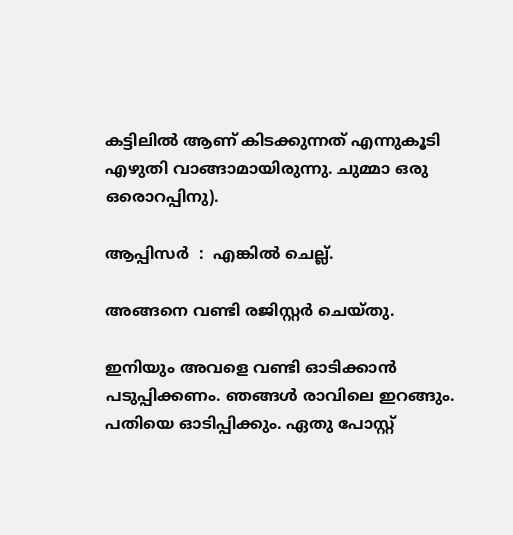കട്ടിലിൽ ആണ് കിടക്കുന്നത് എന്നുകൂടി എഴുതി വാങ്ങാമായിരുന്നു. ചുമ്മാ ഒരു ഒരൊറപ്പിനു).

ആപ്പിസർ  :  എങ്കിൽ ചെല്ല്.

അങ്ങനെ വണ്ടി രജിസ്റ്റർ ചെയ്തു.

ഇനിയും അവളെ വണ്ടി ഓടിക്കാൻ പടുപ്പിക്കണം. ഞങ്ങൾ രാവിലെ ഇറങ്ങും. പതിയെ ഓടിപ്പിക്കും. ഏതു പോസ്റ്റ്‌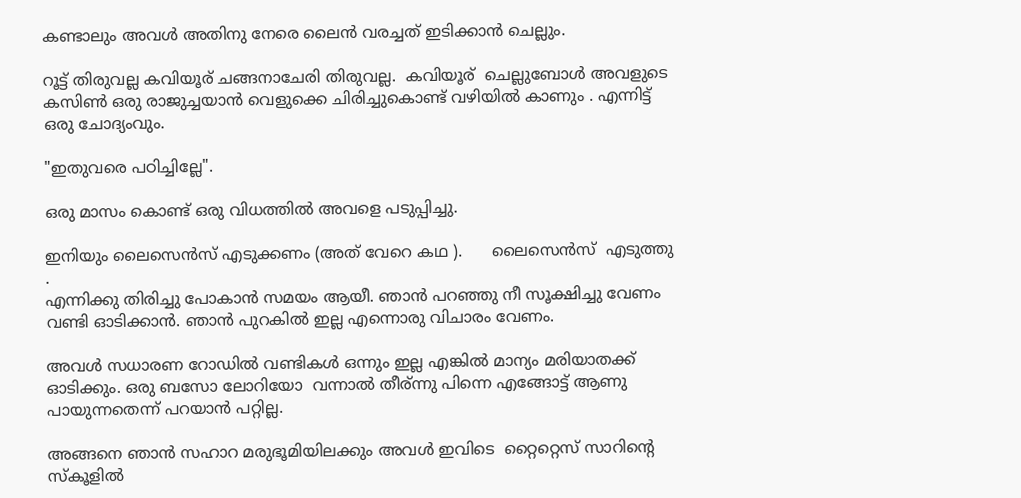കണ്ടാലും അവൾ അതിനു നേരെ ലൈൻ വരച്ചത് ഇടിക്കാൻ ചെല്ലും.

റൂട്ട് തിരുവല്ല കവിയൂര് ചങ്ങനാചേരി തിരുവല്ല.  കവിയൂര്  ചെല്ലുബോൾ അവളുടെ കസിണ്‍ ഒരു രാജുച്ചയാൻ വെളുക്കെ ചിരിച്ചുകൊണ്ട് വഴിയിൽ കാണും . എന്നിട്ട് ഒരു ചോദ്യംവും.

"ഇതുവരെ പഠിച്ചില്ലേ".

ഒരു മാസം കൊണ്ട് ഒരു വിധത്തിൽ അവളെ പടുപ്പിച്ചു.

ഇനിയും ലൈസെൻസ് എടുക്കണം (അത് വേറെ കഥ ).      ലൈസെൻസ്  എടുത്തു .
എന്നിക്കു തിരിച്ചു പോകാൻ സമയം ആയീ. ഞാൻ പറഞ്ഞു നീ സൂക്ഷിച്ചു വേണം വണ്ടി ഓടിക്കാൻ. ഞാൻ പുറകിൽ ഇല്ല എന്നൊരു വിചാരം വേണം.

അവൾ സധാരണ റോഡിൽ വണ്ടികൾ ഒന്നും ഇല്ല എങ്കിൽ മാന്യം മരിയാതക്ക് ഓടിക്കും. ഒരു ബസോ ലോറിയോ  വന്നാൽ തീര്ന്നു പിന്നെ എങ്ങോട്ട് ആണു പായുന്നതെന്ന് പറയാൻ പറ്റില്ല.

അങ്ങനെ ഞാൻ സഹാറ മരുഭൂമിയിലക്കും അവൾ ഇവിടെ  റ്റൈറ്റെസ് സാറിന്റെ സ്കൂളിൽ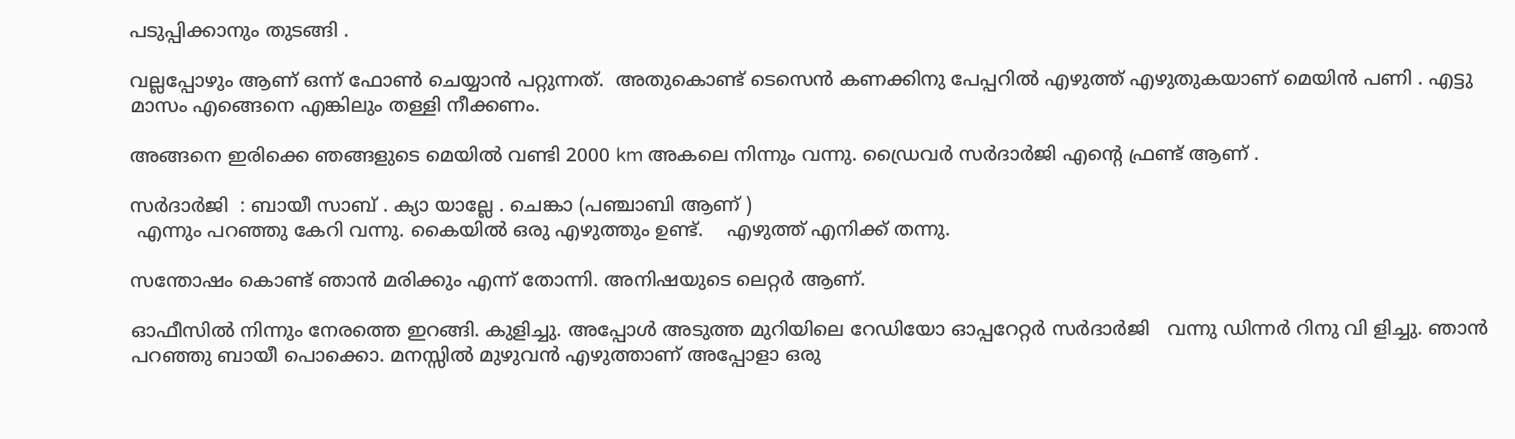പടുപ്പിക്കാനും തുടങ്ങി .

വല്ലപ്പോഴും ആണ് ഒന്ന് ഫോണ്‍ ചെയ്യാൻ പറ്റുന്നത്.  അതുകൊണ്ട് ടെസെൻ കണക്കിനു പേപ്പറിൽ എഴുത്ത് എഴുതുകയാണ് മെയിൻ പണി . എട്ടു മാസം എങ്ങെനെ എങ്കിലും തള്ളി നീക്കണം.

അങ്ങനെ ഇരിക്കെ ഞങ്ങളുടെ മെയിൽ വണ്ടി 2000 km അകലെ നിന്നും വന്നു. ഡ്രൈവർ സർദാർജി എന്റെ ഫ്രണ്ട് ആണ് .

സർദാർജി  : ബായീ സാബ് . ക്യാ യാല്ലേ . ചെങ്കാ (പഞ്ചാബി ആണ് )
 എന്നും പറഞ്ഞു കേറി വന്നു. കൈയിൽ ഒരു എഴുത്തും ഉണ്ട്.    എഴുത്ത് എനിക്ക് തന്നു.

സന്തോഷം കൊണ്ട് ഞാൻ മരിക്കും എന്ന് തോന്നി. അനിഷയുടെ ലെറ്റർ ആണ്.

ഓഫീസിൽ നിന്നും നേരത്തെ ഇറങ്ങി. കുളിച്ചു. അപ്പോൾ അടുത്ത മുറിയിലെ റേഡിയോ ഓപ്പറേറ്റർ സർദാർജി   വന്നു ഡിന്നർ റിനു വി ളിച്ചു. ഞാൻ പറഞ്ഞു ബായീ പൊക്കൊ. മനസ്സിൽ മുഴുവൻ എഴുത്താണ് അപ്പോളാ ഒരു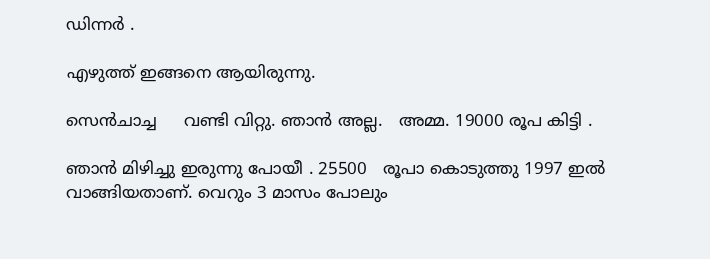ഡിന്നർ .

എഴുത്ത് ഇങ്ങനെ ആയിരുന്നു.

സെൻചാച്ച     വണ്ടി വിറ്റു. ഞാൻ അല്ല.   അമ്മ. 19000 രൂപ കിട്ടി .

ഞാൻ മിഴിച്ചു ഇരുന്നു പോയീ . 25500   രൂപാ കൊടുത്തു 1997 ഇൽ  വാങ്ങിയതാണ്. വെറും 3 മാസം പോലും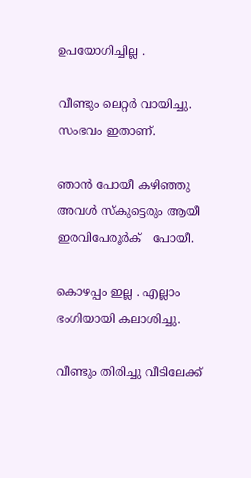ഉപയോഗിച്ചില്ല .

വീണ്ടും ലെറ്റർ വായിച്ചു. സംഭവം ഇതാണ്.

ഞാൻ പോയീ കഴിഞ്ഞു അവൾ സ്കുട്ടെരും ആയീ  ഇരവിപേരൂർക്   പോയീ.

കൊഴപ്പം ഇല്ല . എല്ലാം ഭംഗിയായി കലാശിച്ചു.

വീണ്ടും തിരിച്ചു വീടിലേക്ക്‌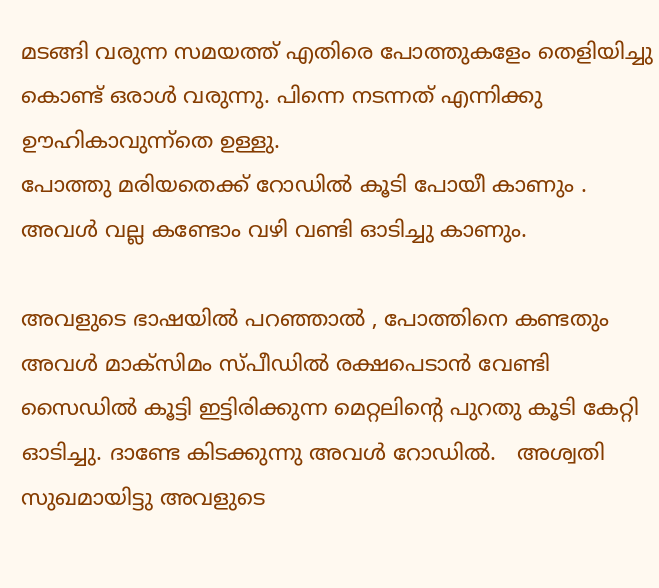മടങ്ങി വരുന്ന സമയത്ത് എതിരെ പോത്തുകളേം തെളിയിച്ചു കൊണ്ട് ഒരാൾ വരുന്നു. പിന്നെ നടന്നത് എന്നിക്കു ഊഹികാവുന്ന്തെ ഉള്ളു.
പോത്തു മരിയതെക്ക്‌ റോഡിൽ കൂടി പോയീ കാണും . അവൾ വല്ല കണ്ടോം വഴി വണ്ടി ഓടിച്ചു കാണും.

അവളുടെ ഭാഷയിൽ പറഞ്ഞാൽ , പോത്തിനെ കണ്ടതും അവൾ മാക്സിമം സ്പീഡിൽ രക്ഷപെടാൻ വേണ്ടി സൈഡിൽ കൂട്ടി ഇട്ടിരിക്കുന്ന മെറ്റലിന്റെ പുറതു കൂടി കേറ്റി ഓടിച്ചു. ദാണ്ടേ കിടക്കുന്നു അവൾ റോഡിൽ.   അശ്വതി സുഖമായിട്ടു അവളുടെ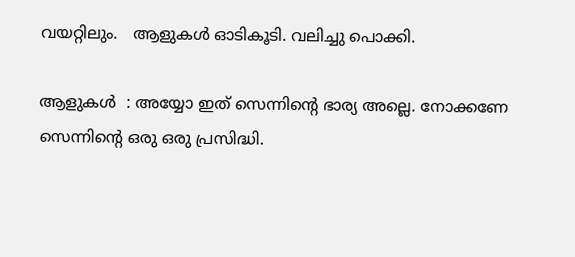വയറ്റിലും.   ആളുകൾ ഓടികൂടി. വലിച്ചു പൊക്കി.

ആളുകൾ  : അയ്യോ ഇത് സെന്നിന്റെ ഭാര്യ അല്ലെ. നോക്കണേ സെന്നിന്റെ ഒരു ഒരു പ്രസിദ്ധി.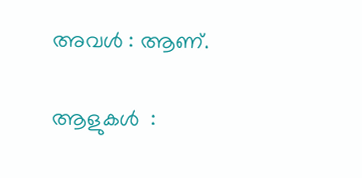അവൾ : ആണ്.

ആളുകൾ  :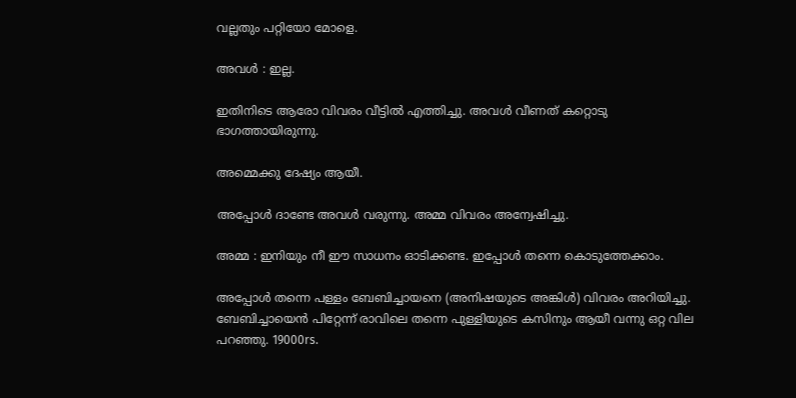വല്ലതും പറ്റിയോ മോളെ.

അവൾ : ഇല്ല.

ഇതിനിടെ ആരോ വിവരം വീട്ടിൽ എത്തിച്ചു. അവൾ വീണത്‌ കറ്റൊടു ഭാഗത്തായിരുന്നു.

അമ്മെക്കു ദേഷ്യം ആയീ.

അപ്പോൾ ദാണ്ടേ അവൾ വരുന്നു. അമ്മ വിവരം അന്വേഷിച്ചു.

അമ്മ : ഇനിയും നീ ഈ സാധനം ഓടിക്കണ്ട. ഇപ്പോൾ തന്നെ കൊടുത്തേക്കാം.

അപ്പോൾ തന്നെ പള്ളം ബേബിച്ചായനെ (അനിഷയുടെ അങ്കിൾ) വിവരം അറിയിച്ചു.  ബേബിച്ചായെൻ പിറ്റേന്ന് രാവിലെ തന്നെ പുള്ളിയുടെ കസിനും ആയീ വന്നു ഒറ്റ വില പറഞ്ഞു. 19000rs.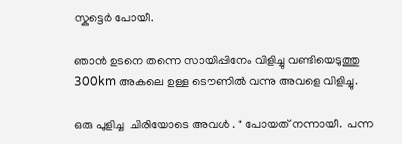സ്കുട്ടെർ പോയീ.

ഞാൻ ഉടനെ തന്നെ സായിപ്പിനേം വിളിച്ചു വണ്ടിയെടുത്തു 300km അകലെ ഉള്ള ടൌണിൽ വന്നു അവളെ വിളിച്ചു.

ഒരു പുളിച്ച  ചിരിയോടെ അവൾ . " പോയത് നന്നായീ.  പന്ന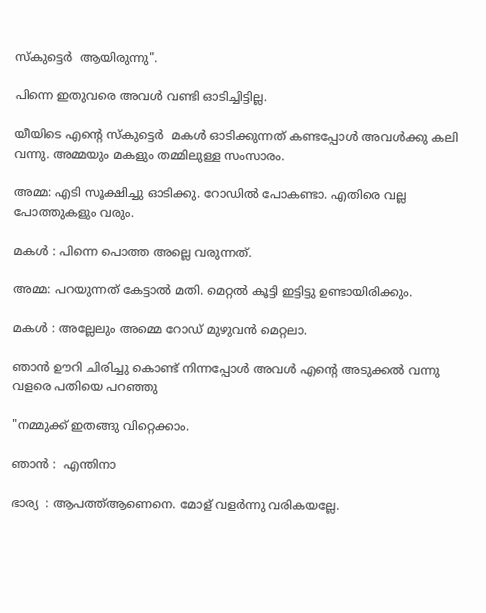സ്കുട്ടെർ  ആയിരുന്നു".

പിന്നെ ഇതുവരെ അവൾ വണ്ടി ഓടിച്ചിട്ടില്ല.

യീയിടെ എന്റെ സ്കുട്ടെർ  മകൾ ഓടിക്കുന്നത് കണ്ടപ്പോൾ അവൾക്കു കലി വന്നു. അമ്മയും മകളും തമ്മിലുള്ള സംസാരം.

അമ്മ: എടി സൂക്ഷിച്ചു ഓടിക്കു. റോഡിൽ പോകണ്ടാ. എതിരെ വല്ല പോത്തുകളും വരും.

മകൾ : പിന്നെ പൊത്ത അല്ലെ വരുന്നത്.

അമ്മ: പറയുന്നത് കേട്ടാൽ മതി. മെറ്റൽ കൂട്ടി ഇട്ടിട്ടു ഉണ്ടായിരിക്കും.

മകൾ : അല്ലേലും അമ്മെ റോഡ്‌ മുഴുവൻ മെറ്റലാ.

ഞാൻ ഊറി ചിരിച്ചു കൊണ്ട് നിന്നപ്പോൾ അവൾ എന്റെ അടുക്കൽ വന്നു വളരെ പതിയെ പറഞ്ഞു

"നമ്മുക്ക് ഇതങ്ങു വിറ്റെക്കാം.

ഞാൻ :  എന്തിനാ

ഭാര്യ  : ആപത്ത്ആണെനെ. മോള് വളർന്നു വരികയല്ലേ.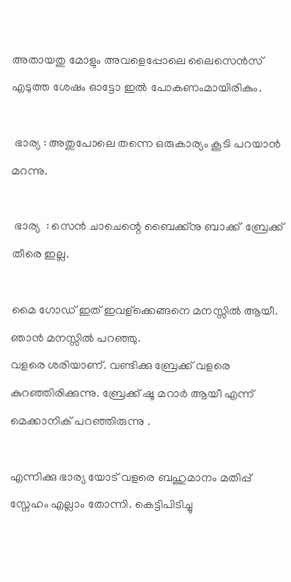അതായതു മോളും അവളെപ്പോലെ ലൈസെൻസ് എടുത്ത ശേഷം ഓട്ടോ ഇൽ പോകണംമായിരികും.

 ഭാര്യ : അതുപോലെ തന്നെ ഒരുകാര്യം കൂടി പറയാൻ മറന്നു.

 ഭാര്യ  : സെൻ ചാചെന്റെ ബൈക്ക്നു ബാക്ക്  ബ്രേക്ക്‌ തീരെ ഇല്ല.

മൈ ഗോഡ് ഇത് ഇവള്ക്കെങ്ങനെ മനസ്സിൽ ആയീ. ഞാൻ മനസ്സിൽ പറഞ്ഞു.
വളരെ ശരിയാണ്. വണ്ടിക്കു ബ്രേക്ക്‌ വളരെ കുറഞ്ഞിരിക്കുന്നു. ബ്രേക്ക്‌ ഷൂ മറാർ ആയീ എന്ന് മെക്കാനിക് പറഞ്ഞിരുന്നു .

എന്നിക്കു ഭാര്യ യോട് വളരെ ബഹുമാനം മതിപ്പ് സ്നേഹം എല്ലാം തോന്നി. കെട്ടിപിടിച്ചു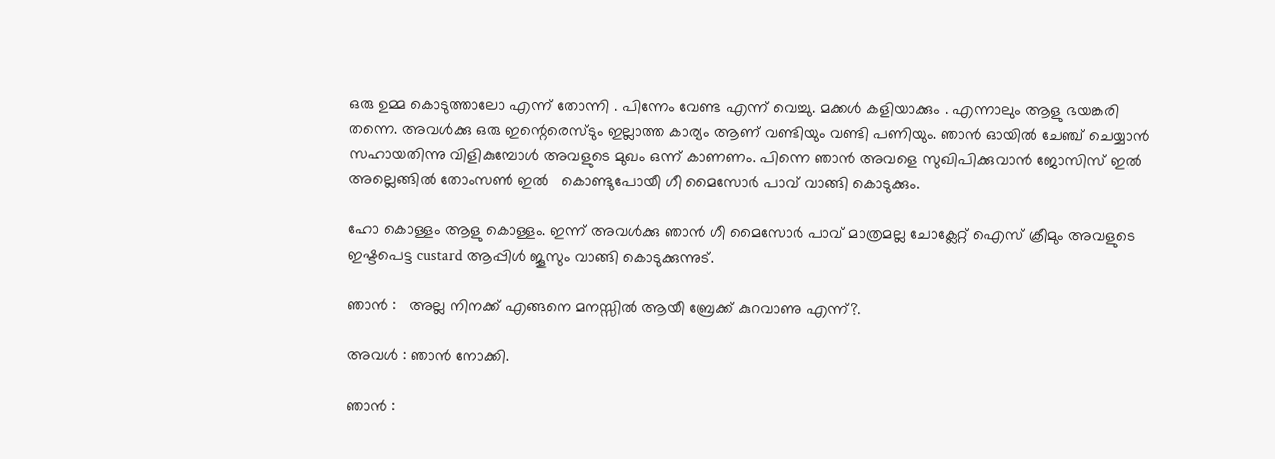ഒരു ഉമ്മ കൊടുത്താലോ എന്ന് തോന്നി . പിന്നേം വേണ്ട എന്ന് വെച്ചു. മക്കൾ കളിയാക്കും . എന്നാലും ആളു ഭയങ്കരി തന്നെ. അവൾക്കു ഒരു ഇന്റെരെസ്ടും ഇല്ലാത്ത കാര്യം ആണ് വണ്ടിയും വണ്ടി പണിയും. ഞാൻ ഓയിൽ ചേഞ്ച്‌ ചെയ്യാൻ സഹായതിന്നു വിളികുമ്പോൾ അവളുടെ മുഖം ഒന്ന് കാണണം. പിന്നെ ഞാൻ അവളെ സുഖിപിക്കുവാൻ ജോസിസ് ഇൽ അല്ലെങ്ങിൽ തോംസണ്‍ ഇൽ   കൊണ്ടുപോയീ ഗീ മൈസോർ പാവ് വാങ്ങി കൊടുക്കും.

ഹോ കൊള്ളം ആളു കൊള്ളം. ഇന്ന് അവൾക്കു ഞാൻ ഗീ മൈസോർ പാവ് മാത്രമല്ല ചോക്ലേറ്റ് ഐസ് ക്രീമും അവളുടെ ഇഷ്ടപെട്ട custard ആപ്പിൾ ജൂസും വാങ്ങി കൊടുക്കുന്നുട്.

ഞാൻ :   അല്ല നിനക്ക് എങ്ങനെ മനസ്സിൽ ആയീ ബ്രേക്ക്‌ കുറവാണു എന്ന്?.

അവൾ : ഞാൻ നോക്കി.

ഞാൻ :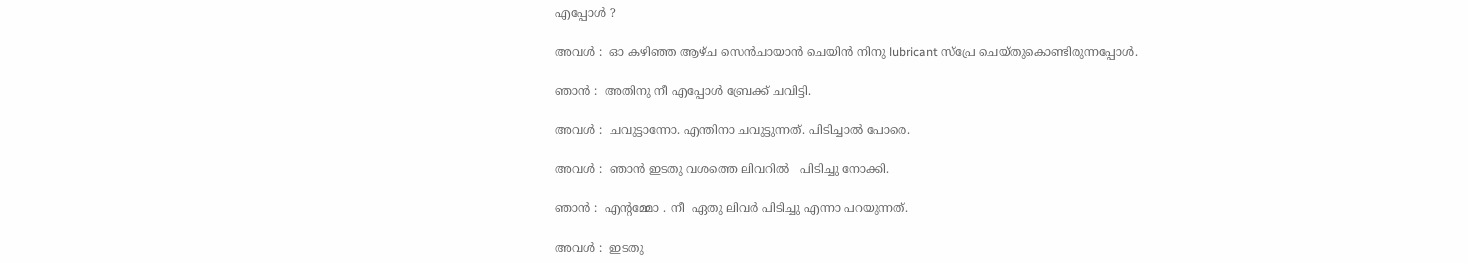എപ്പോൾ ?

അവൾ :  ഓ കഴിഞ്ഞ ആഴ്ച സെൻചായാൻ ചെയിൻ നിനു lubricant സ്പ്രേ ചെയ്തുകൊണ്ടിരുന്നപ്പോൾ.

ഞാൻ :  അതിനു നീ എപ്പോൾ ബ്രേക്ക്‌ ചവിട്ടി.

അവൾ :  ചവുട്ടാന്നോ. എന്തിനാ ചവുട്ടുന്നത്. പിടിച്ചാൽ പോരെ.

അവൾ :  ഞാൻ ഇടതു വശത്തെ ലിവറിൽ   പിടിച്ചു നോക്കി.

ഞാൻ :  എന്റമ്മോ . നീ  ഏതു ലിവർ പിടിച്ചു എന്നാ പറയുന്നത്.

അവൾ :  ഇടതു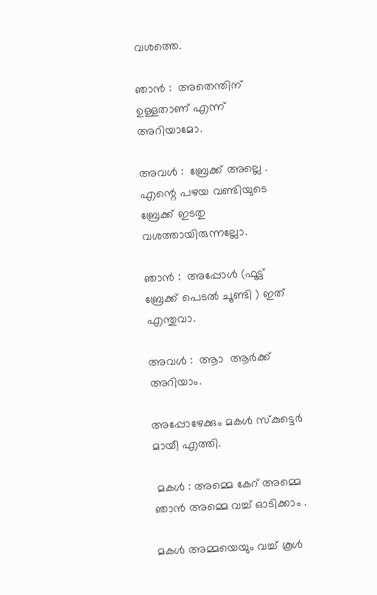വശത്തെ.

ഞാൻ :  അതെന്തിന് ഉള്ളതാണ് എന്ന് അറിയാമോ.

അവൾ :  ബ്രേക്ക്‌ അല്ലെ . എന്റെ പഴയ വണ്ടിയുടെ ബ്രേക്ക്‌ ഇടതു വശത്തായിരുന്നല്ലോ.

ഞാൻ :  അപ്പോൾ (ഫൂട്ട് ബ്രേക്ക്‌ പെടൽ ചൂണ്ടി ) ഇത് എന്തുവാ.

അവൾ :  ആാ  ആർക്ക്‌ അറിയാം.

അപ്പോഴേക്കും മകൾ സ്കുട്ടെർ മായീ എത്തി.

 മകൾ : അമ്മെ കേറ് അമ്മെ ഞാൻ അമ്മെ വച്ച് ഓടിക്കാം .

മകൾ അമ്മയെയും വച്ച് കൂൾ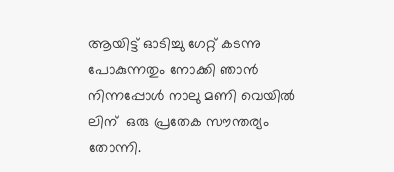ആയിട്ട് ഓടിച്ചു ഗേറ്റ് കടന്നു പോകുന്നതും നോക്കി ഞാൻ നിന്നപ്പോൾ നാലു മണി വെയിൽ ലിന്  ഒരു പ്രതേക സൗന്തര്യം തോന്നി.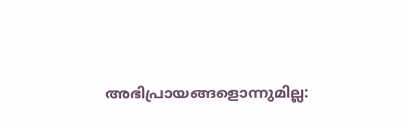അഭിപ്രായങ്ങളൊന്നുമില്ല: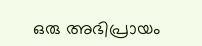ഒരു അഭിപ്രായം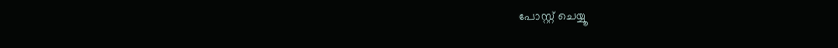പോസ്റ്റ് ചെയ്യൂ